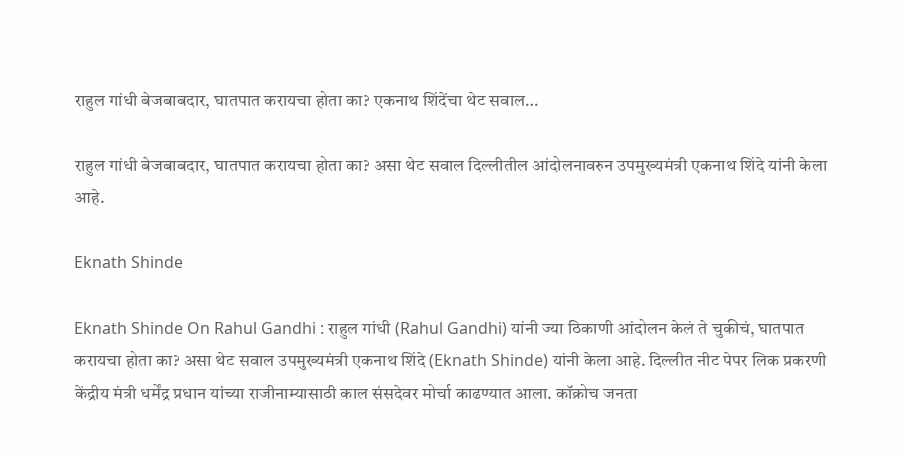राहुल गांधी बेजबाबदार, घातपात करायचा होता का? एकनाथ शिंदेंचा थेट सवाल…

राहुल गांधी बेजबाबदार, घातपात करायचा होता का? असा थेट सवाल दिल्लीतील आंदोलनावरुन उपमुख्यमंत्री एकनाथ शिंदे यांनी केला आहे.

Eknath Shinde

Eknath Shinde On Rahul Gandhi : राहुल गांधी (Rahul Gandhi) यांनी ज्या ठिकाणी आंदोलन केलं ते चुकीचं, घातपात करायचा होता का? असा थेट सवाल उपमुख्यमंत्री एकनाथ शिंदे (Eknath Shinde) यांनी केला आहे. दिल्लीत नीट पेपर लिक प्रकरणी केंद्रीय मंत्री धर्मेंद्र प्रधान यांच्या राजीनाम्यासाठी काल संसदेवर मोर्चा काढण्यात आला. कॉक्रोच जनता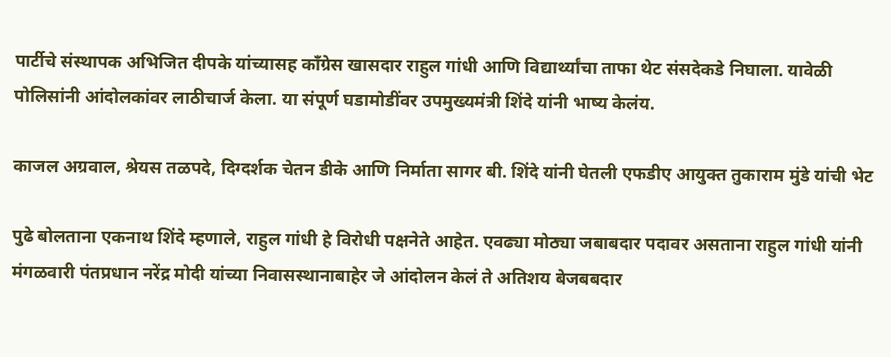पार्टीचे संस्थापक अभिजित दीपके यांच्यासह कॉंग्रेस खासदार राहुल गांधी आणि विद्यार्थ्यांचा ताफा थेट संसदेकडे निघाला. यावेळी पोलिसांनी आंदोलकांवर लाठीचार्ज केला. या संपूर्ण घडामोडींवर उपमुख्यमंत्री शिंदे यांनी भाष्य केलंय.

काजल अग्रवाल, श्रेयस तळपदे, दिग्दर्शक चेतन डीके आणि निर्माता सागर बी. शिंदे यांनी घेतली एफडीए आयुक्त तुकाराम मुंडे यांची भेट

पुढे बोलताना एकनाथ शिंदे म्हणाले, राहुल गांधी हे विरोधी पक्षनेते आहेत. एवढ्या मोठ्या जबाबदार पदावर असताना राहुल गांधी यांनी मंगळवारी पंतप्रधान नरेंद्र मोदी यांच्या निवासस्थानाबाहेर जे आंदोलन केलं ते अतिशय बेजबबदार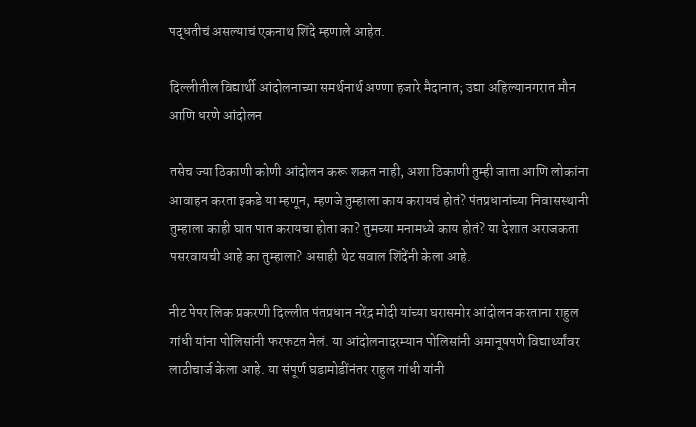पद्धतीचं असल्याचं एकनाथ शिंदे म्हणाले आहेत.

दिल्लीतील विद्यार्थी आंदोलनाच्या समर्थनार्थ अण्णा हजारे मैदानात; उद्या अहिल्यानगरात मौन आणि धरणे आंदोलन

तसेच ज्या ठिकाणी कोणी आंदोलन करू शकत नाही, अशा ठिकाणी तुम्ही जाता आणि लोकांना आवाहन करता इकडे या म्हणून, म्हणजे तुम्हाला काय करायचं होतं? पंतप्रधानांच्या निवासस्थानी तुम्हाला काही घात पात करायचा होता का? तुमच्या मनामध्ये काय होतं? या देशात अराजकता पसरवायची आहे का तुम्हाला? असाही थेट सवाल शिंदेंनी केला आहे.

नीट पेपर लिक प्रकरणी दिल्लीत पंतप्रधान नरेंद्र मोदी यांच्या घरासमोर आंदोलन करताना राहुल गांधी यांना पोलिसांनी फरफटत नेलं. या आंदोलनादरम्यान पोलिसांनी अमानूषपणे विद्यार्थ्यांवर लाठीचार्ज केला आहे. या संपूर्ण घडामोडींनंतर राहुल गांधी यांनी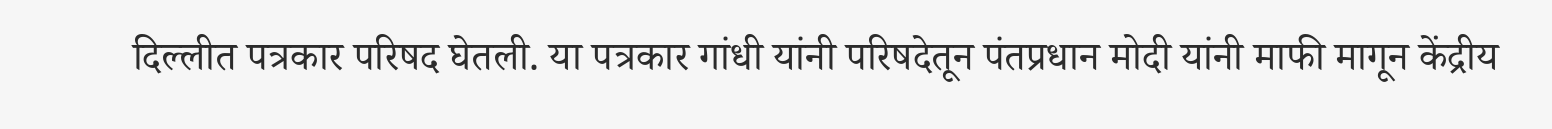दिल्लीत पत्रकार परिषद घेतली. या पत्रकार गांधी यांनी परिषदेतून पंतप्रधान मोदी यांनी माफी मागून केंद्रीय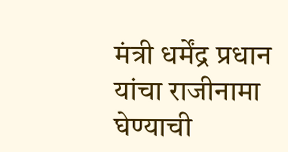मंत्री धर्मेंद्र प्रधान यांचा राजीनामा घेण्याची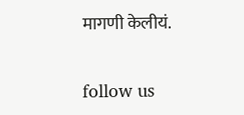मागणी केलीयं.

follow us